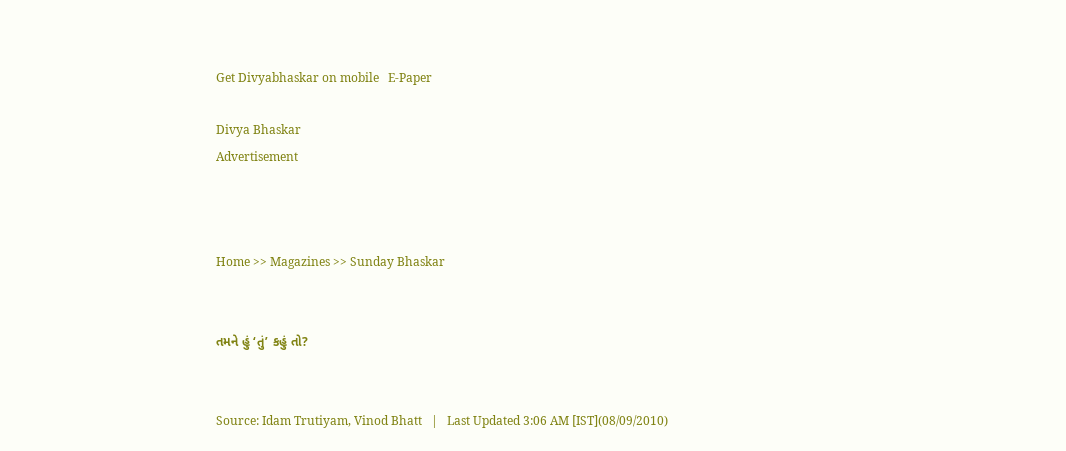Get Divyabhaskar on mobile   E-Paper

Divya Bhaskar
Advertisement



Home >> Magazines >> Sunday Bhaskar


તમને હું ‘તું’ કહું તો?


Source: Idam Trutiyam, Vinod Bhatt   |   Last Updated 3:06 AM [IST](08/09/2010)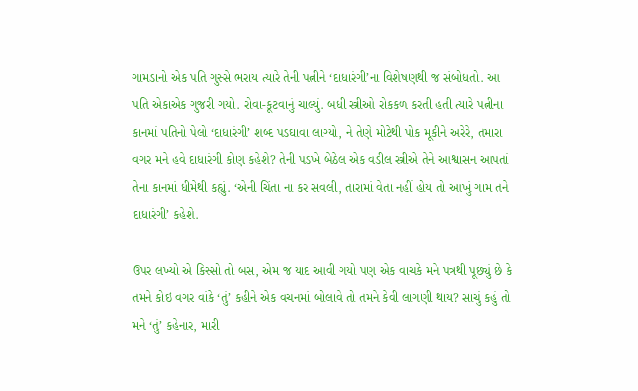ગામડાનો એક પતિ ગુસ્સે ભરાય ત્યારે તેની પત્નીને ‘દાધારંગી’ના વિશેષણથી જ સંબોધતો. આ પતિ એકાએક ગુજરી ગયો. રોવા-કૂટવાનું ચાલ્યું. બધી સ્ત્રીઓ રોકકળ કરતી હતી ત્યારે પત્નીના કાનમાં પતિનો પેલો ‘દાધારંગી’ શબ્દ પડઘાવા લાગ્યો, ને તેણે મોટેથી પોક મૂકીને અરેરે, તમારા વગર મને હવે દાધારંગી કોણ કહેશે? તેની પડખે બેઠેલ એક વડીલ સ્ત્રીએ તેને આશ્વાસન આપતાં તેના કાનમાં ધીમેથી કહ્યું. ‘એની ચિંતા ના કર સવલી, તારામાં વેતા નહીં હોય તો આખું ગામ તને દાધારંગી’ કહેશે.

ઉપર લખ્યો એ કિસ્સો તો બસ, એમ જ યાદ આવી ગયો પણ એક વાચકે મને પત્રથી પૂછ્યું છે કે તમને કોઇ વગર વાંકે ‘તું’ કહીને એક વચનમાં બોલાવે તો તમને કેવી લાગણી થાય? સાચું કહું તો મને ‘તું’ કહેનાર, મારી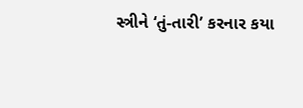સ્ત્રીને ‘તું-તારી’ કરનાર કયા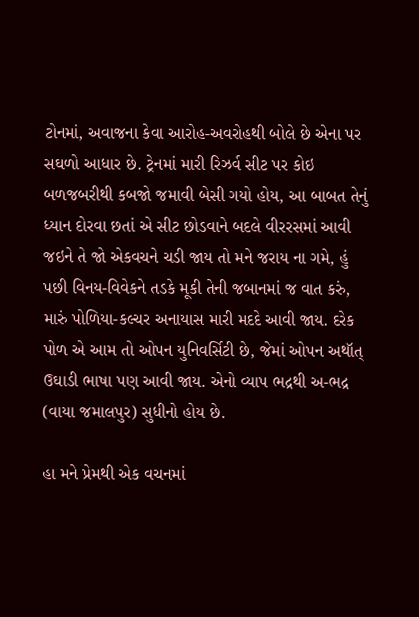ટોનમાં, અવાજના કેવા આરોહ-અવરોહથી બોલે છે એના પર સઘળો આધાર છે. ટ્રેનમાં મારી રિઝર્વ સીટ પર કોઇ બળજબરીથી કબજો જમાવી બેસી ગયો હોય, આ બાબત તેનું ધ્યાન દોરવા છતાં એ સીટ છોડવાને બદલે વીરરસમાં આવી જઇને તે જો એકવચને ચડી જાય તો મને જરાય ના ગમે, હું પછી વિનય-વિવેકને તડકે મૂકી તેની જબાનમાં જ વાત કરું, મારું પોળિયા-કલ્ચર અનાયાસ મારી મદદે આવી જાય. દરેક પોળ એ આમ તો ઓપન યુનિવર્સિટી છે, જેમાં ઓપન અથૉત્ ઉઘાડી ભાષા પણ આવી જાય. એનો વ્યાપ ભદ્રથી અ-ભદ્ર (વાયા જમાલપુર) સુધીનો હોય છે.

હા મને પ્રેમથી એક વચનમાં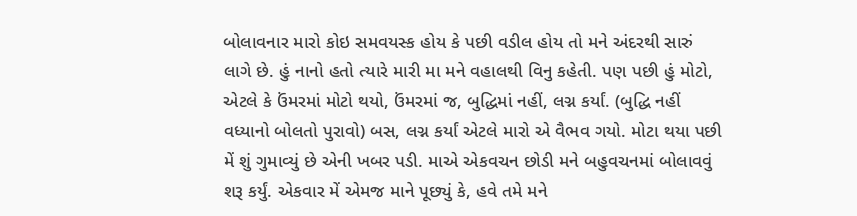બોલાવનાર મારો કોઇ સમવયસ્ક હોય કે પછી વડીલ હોય તો મને અંદરથી સારું લાગે છે. હું નાનો હતો ત્યારે મારી મા મને વહાલથી વિનુ કહેતી. પણ પછી હું મોટો, એટલે કે ઉંમરમાં મોટો થયો, ઉંમરમાં જ, બુદ્ધિમાં નહીં, લગ્ન કર્યાં. (બુદ્ધિ નહીં વધ્યાનો બોલતો પુરાવો) બસ, લગ્ન કર્યાં એટલે મારો એ વૈભવ ગયો. મોટા થયા પછી મેં શું ગુમાવ્યું છે એની ખબર પડી. માએ એકવચન છોડી મને બહુવચનમાં બોલાવવું શરૂ કર્યું. એકવાર મેં એમજ માને પૂછ્યું કે, હવે તમે મને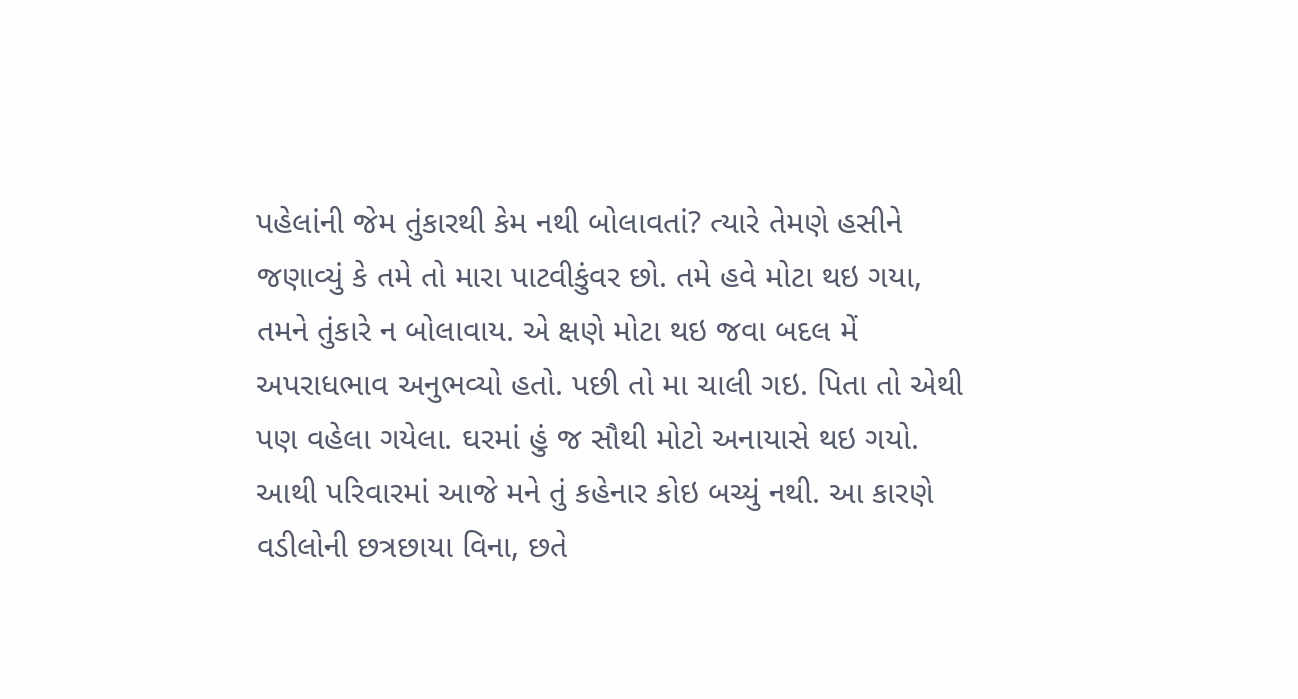પહેલાંની જેમ તુંકારથી કેમ નથી બોલાવતાં? ત્યારે તેમણે હસીને જણાવ્યું કે તમે તો મારા પાટવીકુંવર છો. તમે હવે મોટા થઇ ગયા, તમને તુંકારે ન બોલાવાય. એ ક્ષણે મોટા થઇ જવા બદલ મેં અપરાધભાવ અનુભવ્યો હતો. પછી તો મા ચાલી ગઇ. પિતા તો એથી પણ વહેલા ગયેલા. ઘરમાં હું જ સૌથી મોટો અનાયાસે થઇ ગયો. આથી પરિવારમાં આજે મને તું કહેનાર કોઇ બચ્યું નથી. આ કારણે વડીલોની છત્રછાયા વિના, છતે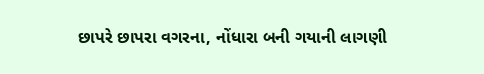છાપરે છાપરા વગરના, નોંધારા બની ગયાની લાગણી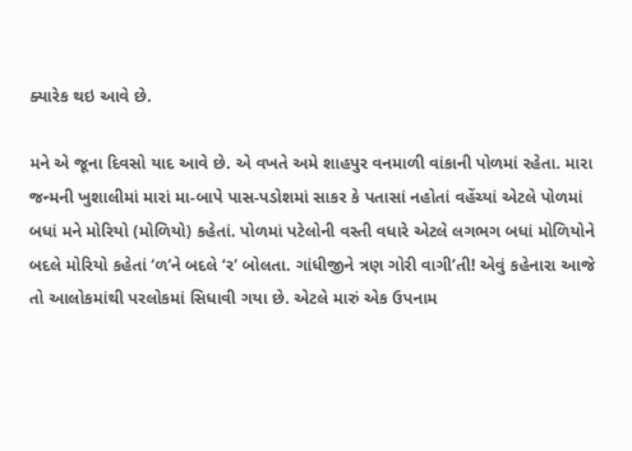ક્યારેક થઇ આવે છે.

મને એ જૂના દિવસો યાદ આવે છે. એ વખતે અમે શાહપુર વનમાળી વાંકાની પોળમાં રહેતા. મારા જન્મની ખુશાલીમાં મારાં મા-બાપે પાસ-પડોશમાં સાકર કે પતાસાં નહોતાં વહેંચ્યાં એટલે પોળમાં બધાં મને મોરિયો (મોળિયો) કહેતાં. પોળમાં પટેલોની વસ્તી વધારે એટલે લગભગ બધાં મોળિયોને બદલે મોરિયો કહેતાં ‘ળ’ને બદલે ‘ર’ બોલતા. ગાંધીજીને ત્રણ ગોરી વાગી’તી! એવું કહેનારા આજે તો આલોકમાંથી પરલોકમાં સિધાવી ગયા છે. એટલે મારું એક ઉપનામ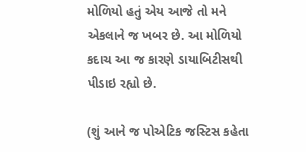મોળિયો હતું એય આજે તો મને એકલાને જ ખબર છે. આ મોળિયો કદાચ આ જ કારણે ડાયાબિટીસથી પીડાઇ રહ્યો છે.

(શું આને જ પોએટિક જસ્ટિસ કહેતા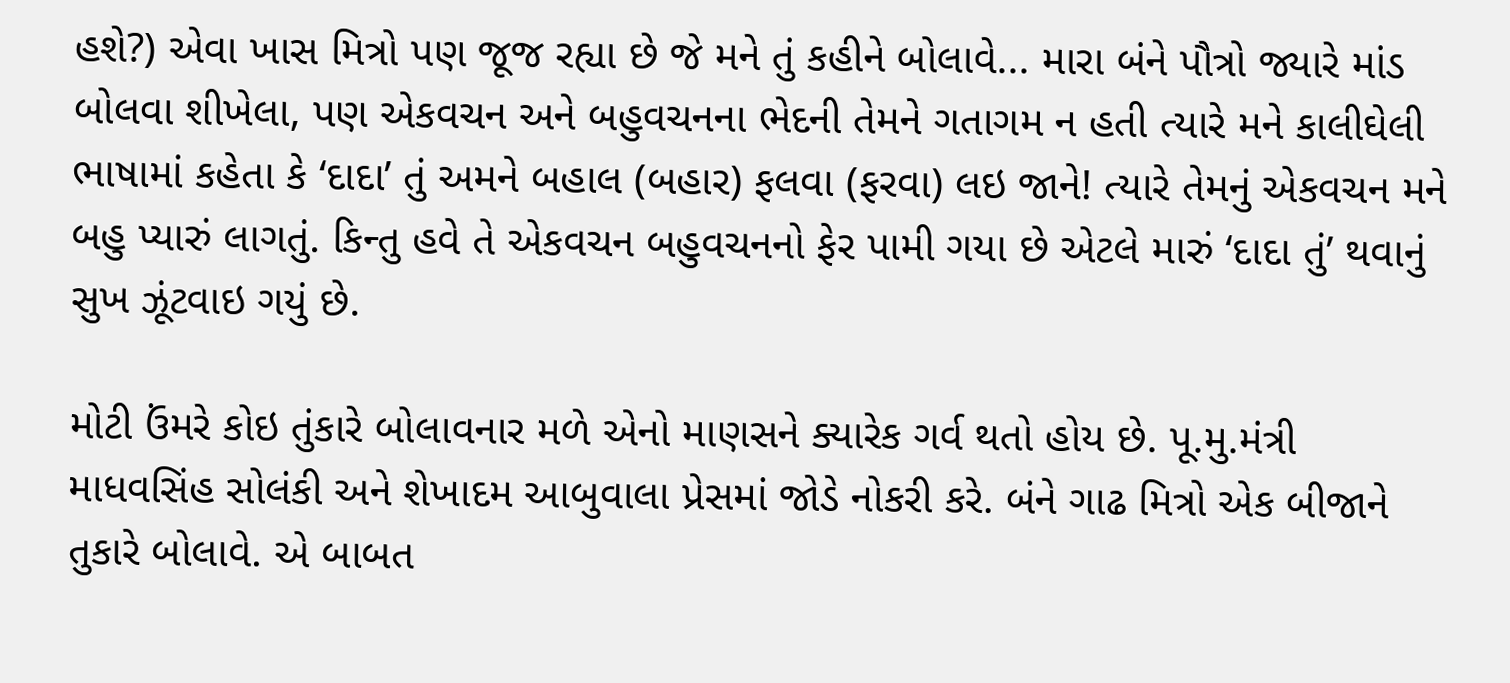હશે?) એવા ખાસ મિત્રો પણ જૂજ રહ્યા છે જે મને તું કહીને બોલાવે... મારા બંને પૌત્રો જ્યારે માંડ બોલવા શીખેલા, પણ એકવચન અને બહુવચનના ભેદની તેમને ગતાગમ ન હતી ત્યારે મને કાલીઘેલી ભાષામાં કહેતા કે ‘દાદા’ તું અમને બહાલ (બહાર) ફલવા (ફરવા) લઇ જાને! ત્યારે તેમનું એકવચન મને બહુ પ્યારું લાગતું. કિન્તુ હવે તે એકવચન બહુવચનનો ફેર પામી ગયા છે એટલે મારું ‘દાદા તું’ થવાનું સુખ ઝૂંટવાઇ ગયું છે.

મોટી ઉંમરે કોઇ તુંકારે બોલાવનાર મળે એનો માણસને ક્યારેક ગર્વ થતો હોય છે. પૂ.મુ.મંત્રી માધવસિંહ સોલંકી અને શેખાદમ આબુવાલા પ્રેસમાં જોડે નોકરી કરે. બંને ગાઢ મિત્રો એક બીજાને તુકારે બોલાવે. એ બાબત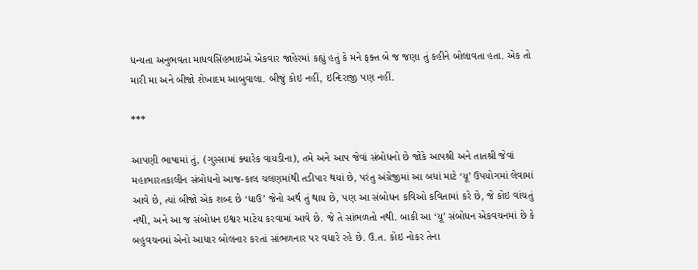ધન્યતા અનુભવતા માધવસિંહભાઇએ એકવાર જાહેરમાં કહ્યું હતું કે મને ફક્ત બે જ જણા તું કહીને બોલાવતા હતા. એક તો મારી મા અને બીજો શેખાદમ આબુવાલા. બીજું કોઇ નહીં, ઇન્દિરાજી પણ નહીં.

***

આપણી ભાષામાં તું, (ગુસ્સામાં ક્યારેક વાયડીના), તમે અને આપ જેવાં સંબોધનો છે જોકે આપશ્રી અને તાતશ્રી જેવાં મહાભારતકાલીન સંબોધનો આજ-કાલ ચલણમાંથી તડીપાર થયાં છે, પરંતુ અંગ્રેજીમાં આ બધાં માટે ‘યૂ’ ઉપયોગમાં લેવામાં આવે છે, ત્યાં બીજો એક શબ્દ છે ‘ધાઉ’ જેનો અર્થ તું થાય છે, પણ આ સંબોધન કવિઓ કવિતામાં કરે છે, જે કોઇ વાંચતું નથી, અને આ જ સંબોધન ઇશ્વર માટેય કરવામાં આવે છે. જે તે સાંભળતો નથી. બાકી આ ‘યૂ’ સંબોધન એકવચનમાં છે કે બહુવચનમાં એનો આધાર બોલનાર કરતાં સાંભળનાર પર વધારે રહે છે. ઉ.ત. કોઇ નોકર તેના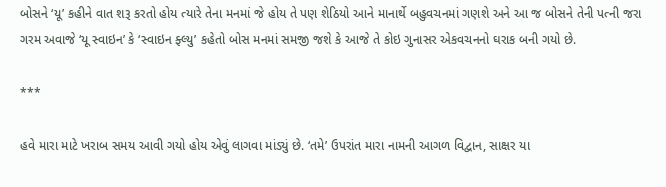બોસને ‘યૂ’ કહીને વાત શરૂ કરતો હોય ત્યારે તેના મનમાં જે હોય તે પણ શેઠિયો આને માનાર્થે બહુવચનમાં ગણશે અને આ જ બોસને તેની પત્ની જરા ગરમ અવાજે ‘યૂ સ્વાઇન’ કે ‘સ્વાઇન ફ્લ્યુ’ કહેતો બોસ મનમાં સમજી જશે કે આજે તે કોઇ ગુનાસર એકવચનનો ઘરાક બની ગયો છે.

***

હવે મારા માટે ખરાબ સમય આવી ગયો હોય એવું લાગવા માંડ્યું છે. ‘તમે’ ઉપરાંત મારા નામની આગળ વિદ્વાન, સાક્ષર યા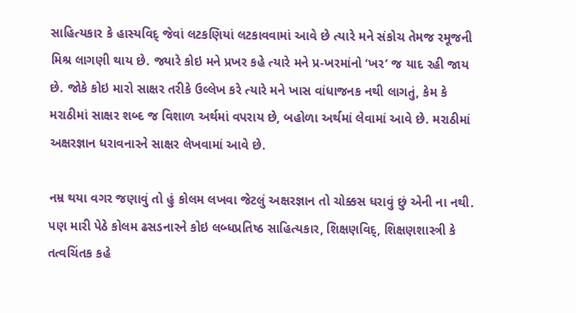સાહિત્યકાર કે હાસ્યવિદ્ જેવાં લટકણિયાં લટકાવવામાં આવે છે ત્યારે મને સંકોચ તેમજ રમૂજની મિશ્ર લાગણી થાય છે. જ્યારે કોઇ મને પ્રખર કહે ત્યારે મને પ્ર-ખરમાંનો ‘ખર’ જ યાદ રહી જાય છે. જોકે કોઇ મારો સાક્ષર તરીકે ઉલ્લેખ કરે ત્યારે મને ખાસ વાંધાજનક નથી લાગતું, કેમ કે મરાઠીમાં સાક્ષર શબ્દ જ વિશાળ અર્થમાં વપરાય છે, બહોળા અર્થમાં લેવામાં આવે છે. મરાઠીમાં અક્ષરજ્ઞાન ધરાવનારને સાક્ષર લેખવામાં આવે છે.

નમ્ર થયા વગર જણાવું તો હું કોલમ લખવા જેટલું અક્ષરજ્ઞાન તો ચોક્કસ ધરાવું છું એની ના નથી. પણ મારી પેઠે કોલમ ઢસડનારને કોઇ લબ્ધપ્રતિષ્ઠ સાહિત્યકાર, શિક્ષણવિદ્, શિક્ષણશાસ્ત્રી કે તત્વચિંતક કહે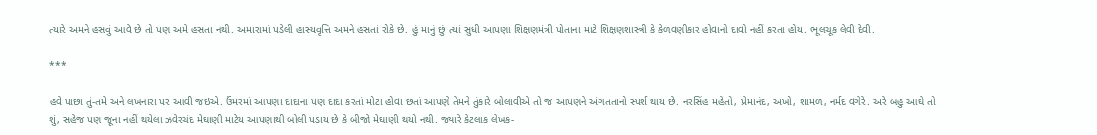ત્યારે અમને હસવું આવે છે તો પણ અમે હસતા નથી. અમારામાં પડેલી હાસ્યવૃત્તિ અમને હસતાં રોકે છે. હું માનું છું ત્યાં સુધી આપણા શિક્ષણમંત્રી પોતાના માટે શિક્ષણશાસ્ત્રી કે કેળવણીકાર હોવાનો દાવો નહીં કરતા હોય. ભૂલચૂક લેવી દેવી.

***

હવે પાછા તું-તમે અને લખનારા પર આવી જઇએ. ઉંમરમાં આપણા દાદાના પણ દાદા કરતાં મોટા હોવા છતાં આપણે તેમને તુંકારે બોલાવીએ તો જ આપણને અંગતતાનો સ્પર્શ થાય છે. નરસિંહ મહેતો, પ્રેમાનંદ, અખો, શામળ, નર્મદ વગેરે. અરે બહુ આઘે તો શું, સહેજ પણ જૂના નહીં થયેલા ઝવેરચંદ મેઘાણી માટેય આપણાથી બોલી પડાય છે કે બીજો મેઘાણી થયો નથી. જ્યારે કેટલાક લેખક-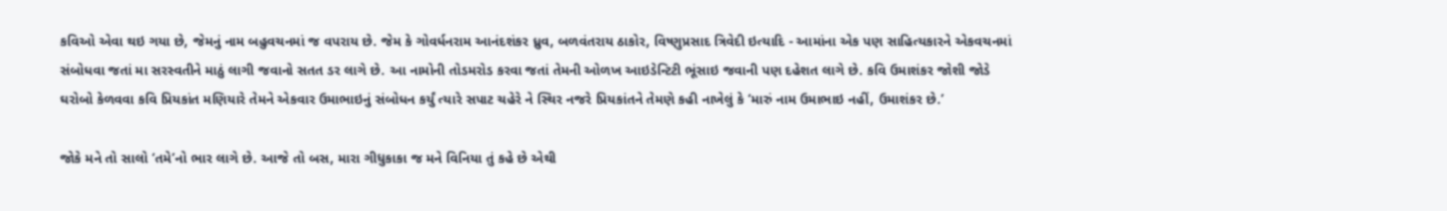કવિઓ એવા થઇ ગયા છે, જેમનું નામ બહુવચનમાં જ વપરાય છે. જેમ કે ગોવર્ધનરામ આનંદશંકર ધ્રુવ, બળવંતરાય ઠાકોર, વિષ્ણુપ્રસાદ ત્રિવેદી ઇત્યાદિ - આમાંના એક પણ સાહિત્યકારને એકવચનમાં સંબોધવા જતાં મા સરસ્વતીને માઠું લાગી જવાનો સતત ડર લાગે છે. આ નામોની તોડમરોડ કરવા જતાં તેમની ઓળખ આઇડેન્ટિટી ભૂંસાઇ જવાની પણ દહેશત લાગે છે. કવિ ઉમાશંકર જોશી જોડે ઘરોબો કેળવવા કવિ પ્રિયકાંત મણિયારે તેમને એકવાર ઉમાભાઇનું સંબોધન કર્યું ત્યારે સપાટ ચહેરે ને સ્થિર નજરે પ્રિયકાંતને તેમણે કહી નાખેલું કે ‘મારું નામ ઉમાભાઇ નહીં, ઉમાશંકર છે.’

જોકે મને તો સાલો ‘તમે’નો ભાર લાગે છે. આજે તો બસ, મારા ગીધુકાકા જ મને વિનિયા તું કહે છે એથી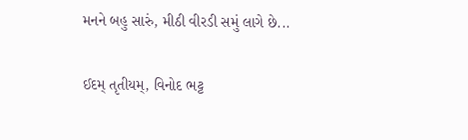મનને બહુ સારું, મીઠી વીરડી સમું લાગે છે...

ઈદમ્ તૃતીયમ્, વિનોદ ભટ્ટ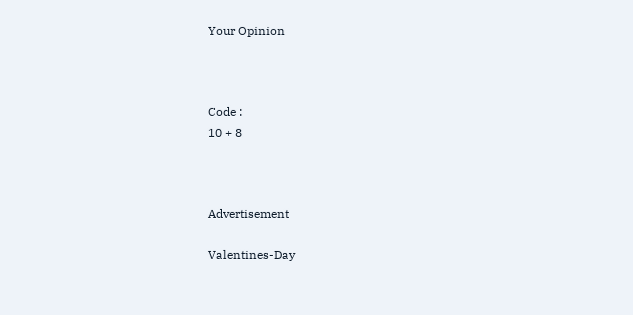Your Opinion



Code :
10 + 8



Advertisement

Valentines-Day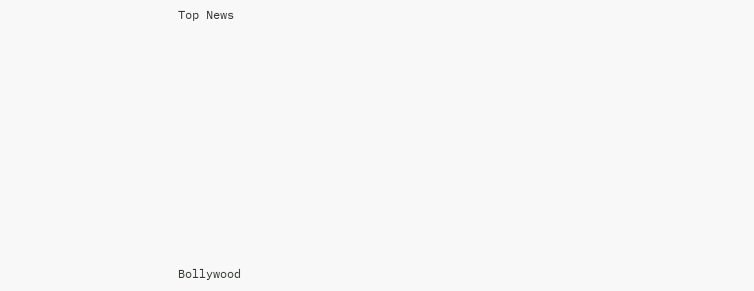Top News











Bollywood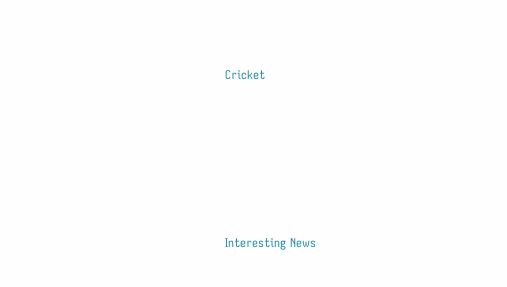Cricket











Interesting News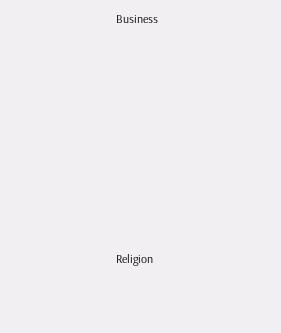Business











Religion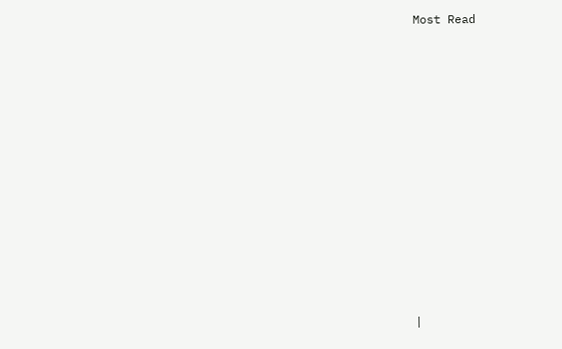Most Read













|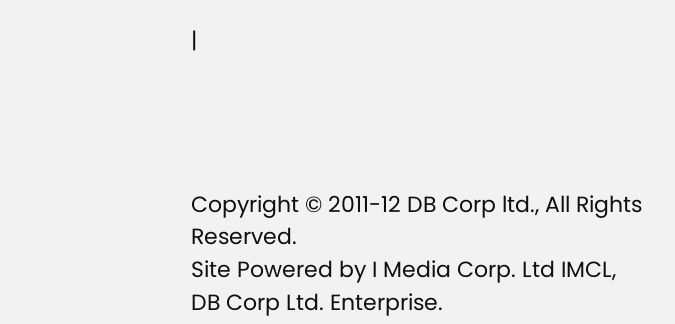|




Copyright © 2011-12 DB Corp ltd., All Rights Reserved.
Site Powered by I Media Corp. Ltd IMCL, DB Corp Ltd. Enterprise.